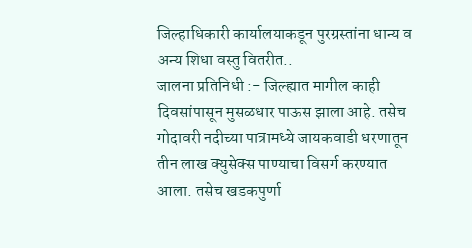जिल्हाधिकारी कार्यालयाकडून पुरग्रस्तांना धान्य व अन्य शिधा वस्तु वितरीत..
जालना प्रतिनिधी :- जिल्ह्यात मागील काही दिवसांपासून मुसळधार पाऊस झाला आहे. तसेच गोदावरी नदीच्या पात्रामध्ये जायकवाडी धरणातून तीन लाख क्युसेक्स पाण्याचा विसर्ग करण्यात आला. तसेच खडकपुर्णा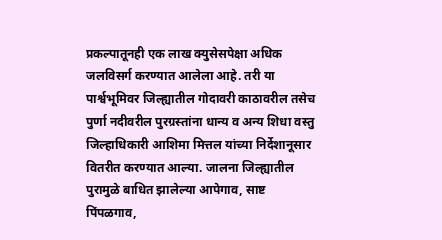प्रकल्पातूनही एक लाख क्युसेसपेक्षा अधिक जलविसर्ग करण्यात आलेला आहे. तरी या पार्श्वभूमिवर जिल्ह्यातील गोदावरी काठावरील तसेच पुर्णा नदीवरील पुरग्रस्तांना धान्य व अन्य शिधा वस्तु जिल्हाधिकारी आशिमा मित्तल यांच्या निर्देशानूसार वितरीत करण्यात आल्या. जालना जिल्ह्यातील पुरामुळे बाधित झालेल्या आपेगाव, साष्ट पिंपळगाव,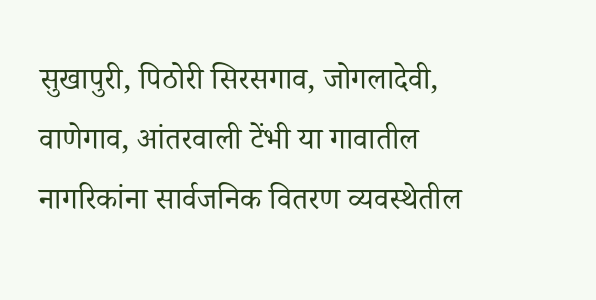सुखापुरी, पिठोरी सिरसगाव, जोगलादेवी, वाणेगाव, आंतरवाली टेंभी या गावातील नागरिकांना सार्वजनिक वितरण व्यवस्थेतील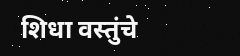शिधा वस्तुंचे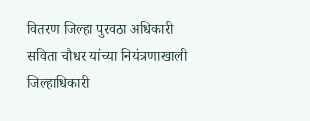वितरण जिल्हा पुरवठा अधिकारी सविता चौधर यांच्या नियंत्रणाखाली जिल्हाधिकारी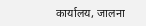कार्यालय, जालना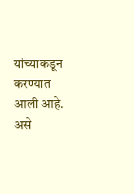यांच्याकडून करण्यात आली आहे. असे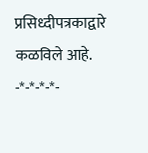प्रसिध्दीपत्रकाद्वारे कळविले आहे.
-*-*-*-*-